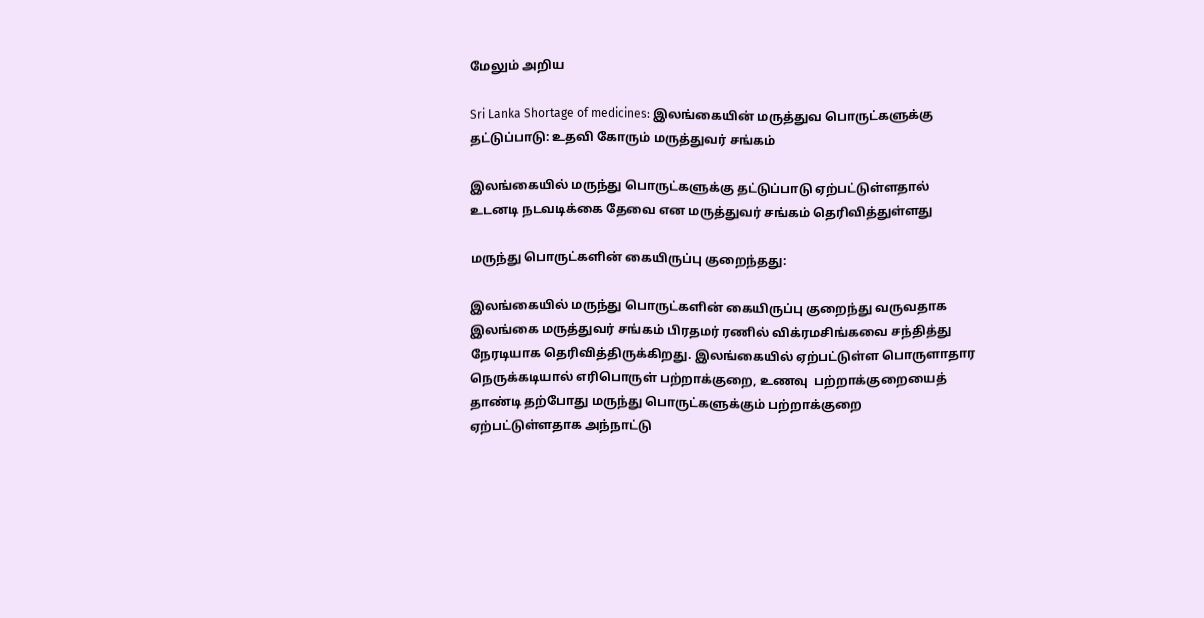மேலும் அறிய

Sri Lanka Shortage of medicines: இலங்கையின் மருத்துவ பொருட்களுக்கு தட்டுப்பாடு: உதவி கோரும் மருத்துவர் சங்கம்

இலங்கையில் மருந்து பொருட்களுக்கு தட்டுப்பாடு ஏற்பட்டுள்ளதால் உடனடி நடவடிக்கை தேவை என மருத்துவர் சங்கம் தெரிவித்துள்ளது

மருந்து பொருட்களின் கையிருப்பு குறைந்தது:

இலங்கையில் மருந்து பொருட்களின் கையிருப்பு குறைந்து வருவதாக இலங்கை மருத்துவர் சங்கம் பிரதமர் ரணில் விக்ரமசிங்கவை சந்தித்து நேரடியாக தெரிவித்திருக்கிறது. இலங்கையில் ஏற்பட்டுள்ள பொருளாதார நெருக்கடியால் எரிபொருள் பற்றாக்குறை, உணவு  பற்றாக்குறையைத் தாண்டி தற்போது மருந்து பொருட்களுக்கும் பற்றாக்குறை ஏற்பட்டுள்ளதாக அந்நாட்டு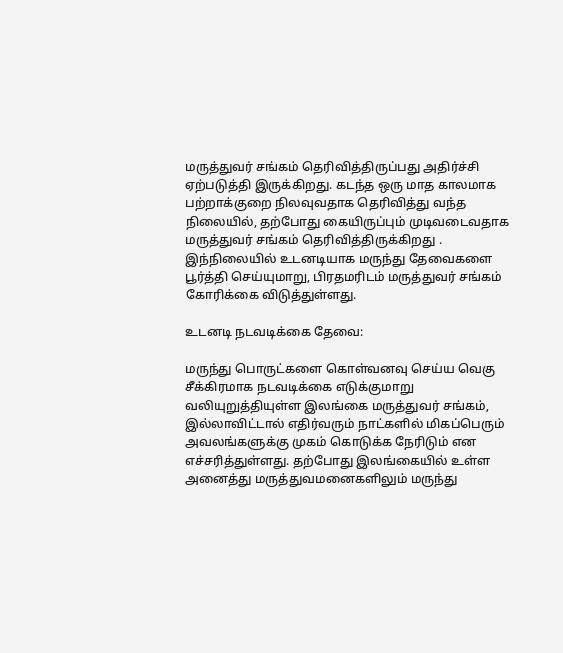மருத்துவர் சங்கம் தெரிவித்திருப்பது அதிர்ச்சி ஏற்படுத்தி இருக்கிறது. கடந்த ஒரு மாத காலமாக பற்றாக்குறை நிலவுவதாக தெரிவித்து வந்த நிலையில், தற்போது கையிருப்பும் முடிவடைவதாக மருத்துவர் சங்கம் தெரிவித்திருக்கிறது . இந்நிலையில் உடனடியாக மருந்து தேவைகளை பூர்த்தி செய்யுமாறு, பிரதமரிடம் மருத்துவர் சங்கம் கோரிக்கை விடுத்துள்ளது.

உடனடி நடவடிக்கை தேவை:

மருந்து பொருட்களை கொள்வனவு செய்ய வெகு சீக்கிரமாக நடவடிக்கை எடுக்குமாறு வலியுறுத்தியுள்ள இலங்கை மருத்துவர் சங்கம், இல்லாவிட்டால் எதிர்வரும் நாட்களில் மிகப்பெரும் அவலங்களுக்கு முகம் கொடுக்க நேரிடும் என எச்சரித்துள்ளது. தற்போது இலங்கையில் உள்ள அனைத்து மருத்துவமனைகளிலும் மருந்து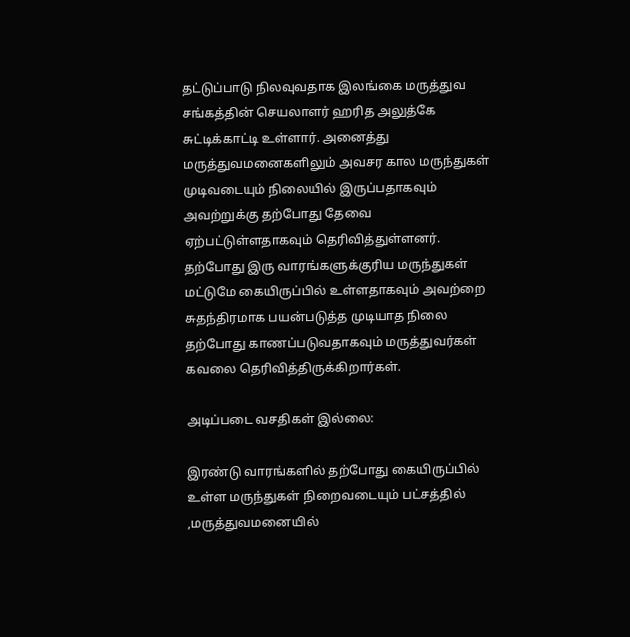தட்டுப்பாடு நிலவுவதாக இலங்கை மருத்துவ சங்கத்தின் செயலாளர் ஹரித அலுத்கே சுட்டிக்காட்டி உள்ளார். அனைத்து மருத்துவமனைகளிலும் அவசர கால மருந்துகள் முடிவடையும் நிலையில் இருப்பதாகவும் அவற்றுக்கு தற்போது தேவை ஏற்பட்டுள்ளதாகவும் தெரிவித்துள்ளனர். தற்போது இரு வாரங்களுக்குரிய மருந்துகள் மட்டுமே கையிருப்பில் உள்ளதாகவும் அவற்றை சுதந்திரமாக பயன்படுத்த முடியாத நிலை தற்போது காணப்படுவதாகவும் மருத்துவர்கள் கவலை தெரிவித்திருக்கிறார்கள்.

அடிப்படை வசதிகள் இல்லை:

இரண்டு வாரங்களில் தற்போது கையிருப்பில் உள்ள மருந்துகள் நிறைவடையும் பட்சத்தில் ,மருத்துவமனையில்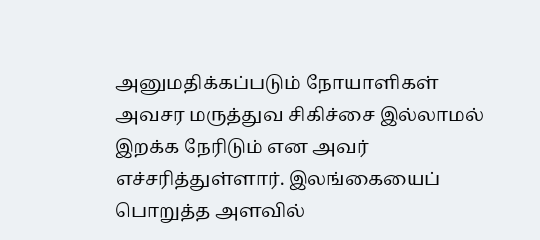அனுமதிக்கப்படும் நோயாளிகள் அவசர மருத்துவ சிகிச்சை இல்லாமல் இறக்க நேரிடும் என அவர் எச்சரித்துள்ளார். இலங்கையைப் பொறுத்த அளவில்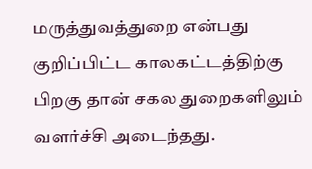மருத்துவத்துறை என்பது குறிப்பிட்ட காலகட்டத்திற்கு பிறகு தான் சகல துறைகளிலும் வளர்ச்சி அடைந்தது.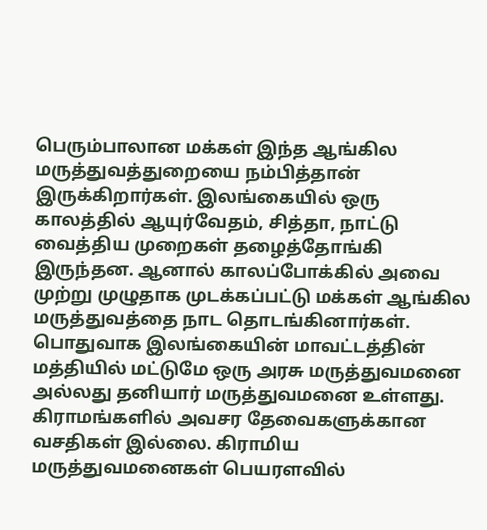பெரும்பாலான மக்கள் இந்த ஆங்கில மருத்துவத்துறையை நம்பித்தான் இருக்கிறார்கள். இலங்கையில் ஒரு காலத்தில் ஆயுர்வேதம், சித்தா, நாட்டு வைத்திய முறைகள் தழைத்தோங்கி  இருந்தன. ஆனால் காலப்போக்கில் அவை முற்று முழுதாக முடக்கப்பட்டு மக்கள் ஆங்கில மருத்துவத்தை நாட தொடங்கினார்கள். பொதுவாக இலங்கையின் மாவட்டத்தின் மத்தியில் மட்டுமே ஒரு அரசு மருத்துவமனை அல்லது தனியார் மருத்துவமனை உள்ளது. கிராமங்களில் அவசர தேவைகளுக்கான வசதிகள் இல்லை. கிராமிய மருத்துவமனைகள் பெயரளவில்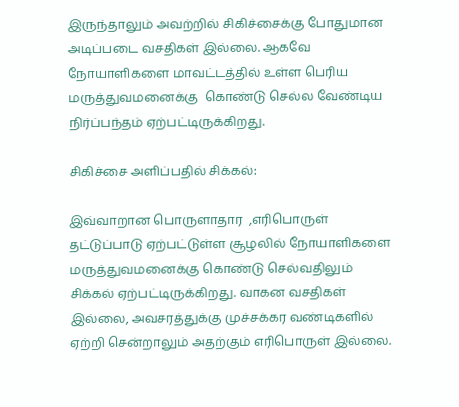இருந்தாலும் அவற்றில் சிகிச்சைக்கு போதுமான அடிப்படை வசதிகள் இல்லை. ஆகவே நோயாளிகளை மாவட்டத்தில் உள்ள பெரிய மருத்துவமனைக்கு  கொண்டு செல்ல வேண்டிய நிர்ப்பந்தம் ஏற்பட்டிருக்கிறது.

சிகிச்சை அளிப்பதில் சிக்கல்:

இவ்வாறான பொருளாதார  ,எரிபொருள் தட்டுப்பாடு ஏற்பட்டுள்ள சூழலில் நோயாளிகளை மருத்துவமனைக்கு கொண்டு செல்வதிலும் சிக்கல் ஏற்பட்டிருக்கிறது. வாகன வசதிகள் இல்லை, அவசரத்துக்கு முச்சக்கர வண்டிகளில் ஏற்றி சென்றாலும் அதற்கும் எரிபொருள் இல்லை.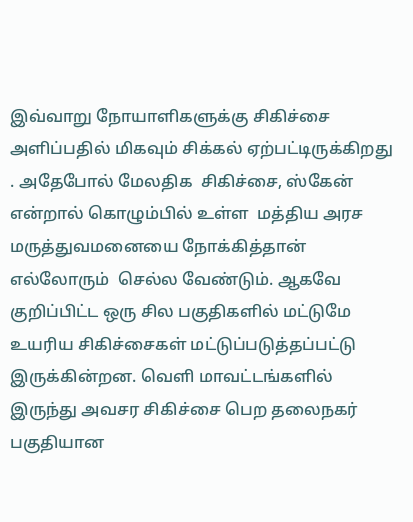இவ்வாறு நோயாளிகளுக்கு சிகிச்சை அளிப்பதில் மிகவும் சிக்கல் ஏற்பட்டிருக்கிறது . அதேபோல் மேலதிக  சிகிச்சை, ஸ்கேன் என்றால் கொழும்பில் உள்ள  மத்திய அரச மருத்துவமனையை நோக்கித்தான் எல்லோரும்  செல்ல வேண்டும். ஆகவே குறிப்பிட்ட ஒரு சில பகுதிகளில் மட்டுமே உயரிய சிகிச்சைகள் மட்டுப்படுத்தப்பட்டு இருக்கின்றன. வெளி மாவட்டங்களில் இருந்து அவசர சிகிச்சை பெற தலைநகர் பகுதியான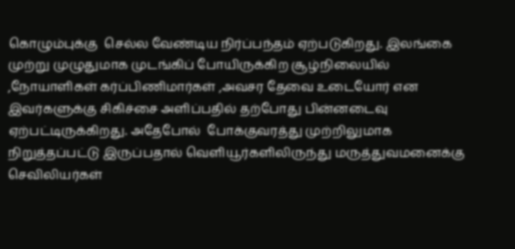கொழும்புக்கு  செல்ல வேண்டிய நிர்ப்பந்தம் ஏற்படுகிறது. இலங்கை முற்று முழுதுமாக முடங்கிப் போயிருக்கிற சூழ்நிலையில் ,நோயாளிகள் கர்ப்பிணிமார்கள் ,அவசர தேவை உடையோர் என இவர்களுக்கு சிகிச்சை அளிப்பதில் தற்போது பின்னடைவு ஏற்பட்டிருக்கிறது. அதேபோல்  போக்குவரத்து முற்றிலுமாக நிறுத்தப்பட்டு இருப்பதால் வெளியூர்களிலிருந்து மருத்துவமனைக்கு செவிலியர்கள்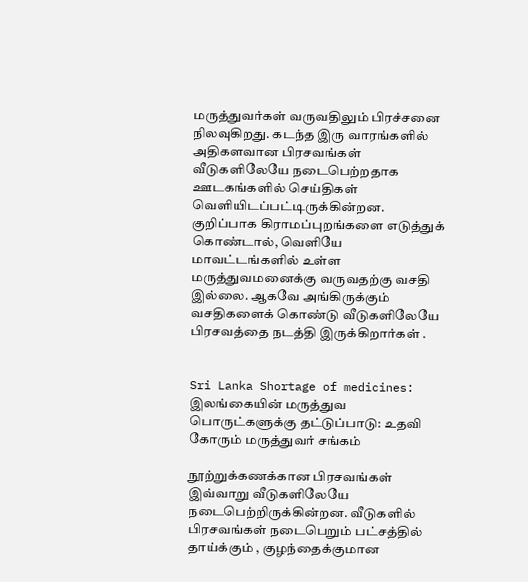மருத்துவர்கள் வருவதிலும் பிரச்சனை நிலவுகிறது. கடந்த இரு வாரங்களில் அதிகளவான பிரசவங்கள் வீடுகளிலேயே நடைபெற்றதாக ஊடகங்களில் செய்திகள் வெளியிடப்பட்டிருக்கின்றன. குறிப்பாக கிராமப்புறங்களை எடுத்துக் கொண்டால், வெளியே மாவட்டங்களில் உள்ள மருத்துவமனைக்கு வருவதற்கு வசதி இல்லை. ஆகவே அங்கிருக்கும்  வசதிகளைக் கொண்டு வீடுகளிலேயே பிரசவத்தை நடத்தி இருக்கிறார்கள் .


Sri Lanka Shortage of medicines: இலங்கையின் மருத்துவ பொருட்களுக்கு தட்டுப்பாடு: உதவி கோரும் மருத்துவர் சங்கம்

நூற்றுக்கணக்கான பிரசவங்கள் இவ்வாறு வீடுகளிலேயே நடைபெற்றிருக்கின்றன. வீடுகளில் பிரசவங்கள் நடைபெறும் பட்சத்தில் தாய்க்கும் , குழந்தைக்குமான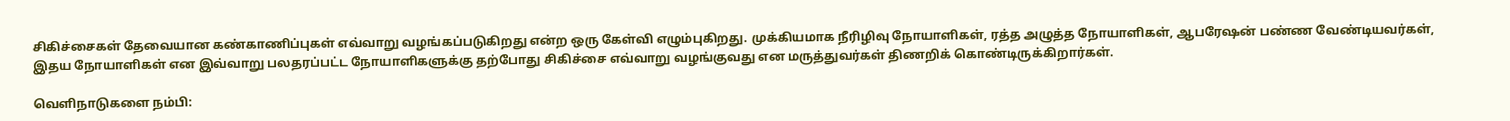சிகிச்சைகள் தேவையான கண்காணிப்புகள் எவ்வாறு வழங்கப்படுகிறது என்ற ஒரு கேள்வி எழும்புகிறது. முக்கியமாக நீரிழிவு நோயாளிகள், ரத்த அழுத்த நோயாளிகள், ஆபரேஷன் பண்ண வேண்டியவர்கள், இதய நோயாளிகள் என இவ்வாறு பலதரப்பட்ட நோயாளிகளுக்கு தற்போது சிகிச்சை எவ்வாறு வழங்குவது என மருத்துவர்கள் திணறிக் கொண்டிருக்கிறார்கள்.

வெளிநாடுகளை நம்பி: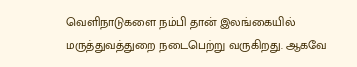வெளிநாடுகளை நம்பி தான் இலங்கையில் மருத்துவத்துறை நடைபெற்று வருகிறது. ஆகவே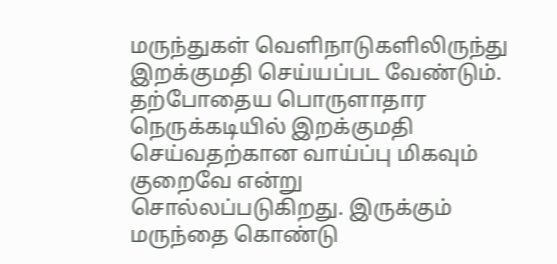மருந்துகள் வெளிநாடுகளிலிருந்து இறக்குமதி செய்யப்பட வேண்டும். தற்போதைய பொருளாதார நெருக்கடியில் இறக்குமதி செய்வதற்கான வாய்ப்பு மிகவும் குறைவே என்று சொல்லப்படுகிறது. இருக்கும் மருந்தை கொண்டு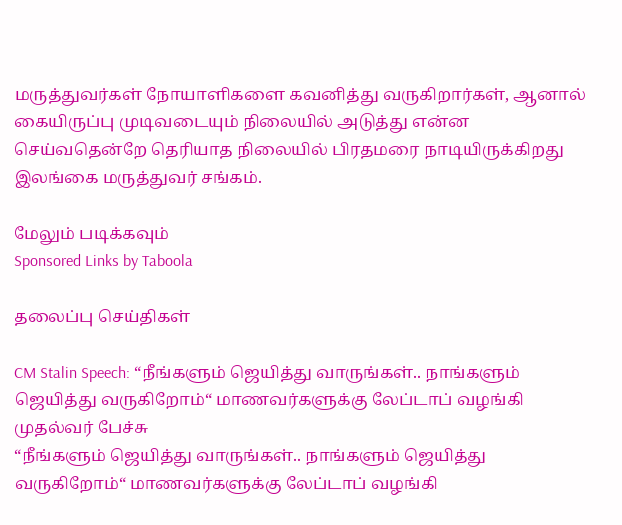மருத்துவர்கள் நோயாளிகளை கவனித்து வருகிறார்கள், ஆனால் கையிருப்பு முடிவடையும் நிலையில் அடுத்து என்ன செய்வதென்றே தெரியாத நிலையில் பிரதமரை நாடியிருக்கிறது இலங்கை மருத்துவர் சங்கம்.

மேலும் படிக்கவும்
Sponsored Links by Taboola

தலைப்பு செய்திகள்

CM Stalin Speech: “நீங்களும் ஜெயித்து வாருங்கள்.. நாங்களும் ஜெயித்து வருகிறோம்“ மாணவர்களுக்கு லேப்டாப் வழங்கி முதல்வர் பேச்சு
“நீங்களும் ஜெயித்து வாருங்கள்.. நாங்களும் ஜெயித்து வருகிறோம்“ மாணவர்களுக்கு லேப்டாப் வழங்கி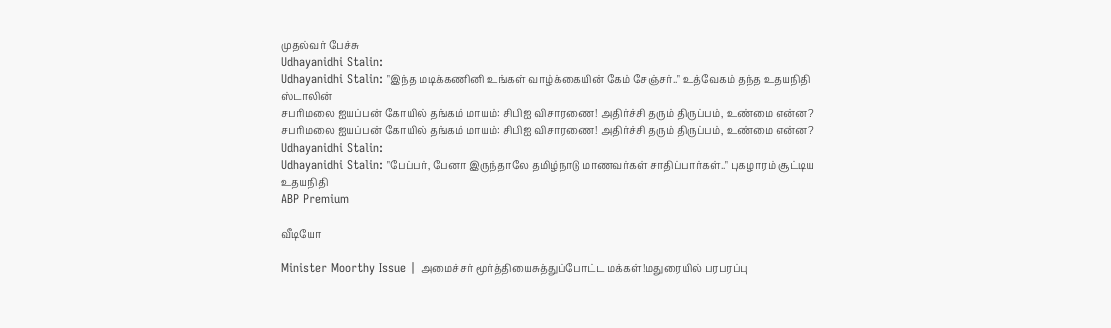முதல்வர் பேச்சு
Udhayanidhi Stalin:
Udhayanidhi Stalin: "இந்த மடிக்கணினி உங்கள் வாழ்க்கையின் கேம் சேஞ்சர்.." உத்வேகம் தந்த உதயநிதி ஸ்டாலின்
சபரிமலை ஐயப்பன் கோயில் தங்கம் மாயம்: சிபிஐ விசாரணை! அதிர்ச்சி தரும் திருப்பம், உண்மை என்ன?
சபரிமலை ஐயப்பன் கோயில் தங்கம் மாயம்: சிபிஐ விசாரணை! அதிர்ச்சி தரும் திருப்பம், உண்மை என்ன?
Udhayanidhi Stalin:
Udhayanidhi Stalin: "பேப்பர், பேனா இருந்தாலே தமிழ்நாடு மாணவர்கள் சாதிப்பார்கள்.." புகழாரம் சூட்டிய உதயநிதி
ABP Premium

வீடியோ

Minister Moorthy Issue | அமைச்சர் மூர்த்தியைசுத்துப்போட்ட மக்கள்!மதுரையில் பரபரப்பு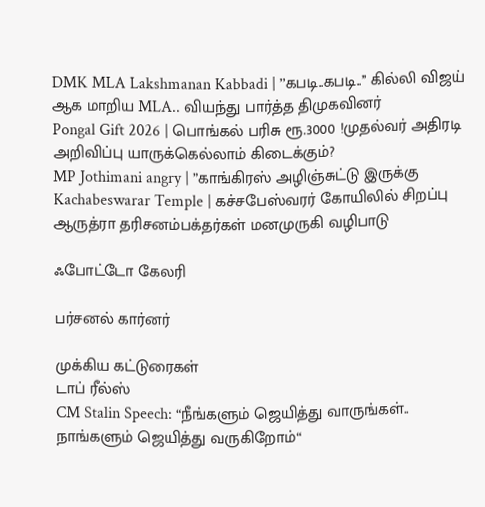DMK MLA Lakshmanan Kabbadi | ’’கபடி..கபடி..’’ கில்லி விஜய் ஆக மாறிய MLA.. வியந்து பார்த்த திமுகவினர்
Pongal Gift 2026 | பொங்கல் பரிசு ரூ.3000 !முதல்வர் அதிரடி அறிவிப்பு யாருக்கெல்லாம் கிடைக்கும்?
MP Jothimani angry | ”காங்கிரஸ் அழிஞ்சுட்டு இருக்கு
Kachabeswarar Temple | கச்சபேஸ்வரர் கோயிலில் சிறப்பு ஆருத்ரா தரிசனம்பக்தர்கள் மனமுருகி வழிபாடு

ஃபோட்டோ கேலரி

பர்சனல் கார்னர்

முக்கிய கட்டுரைகள்
டாப் ரீல்ஸ்
CM Stalin Speech: “நீங்களும் ஜெயித்து வாருங்கள்.. நாங்களும் ஜெயித்து வருகிறோம்“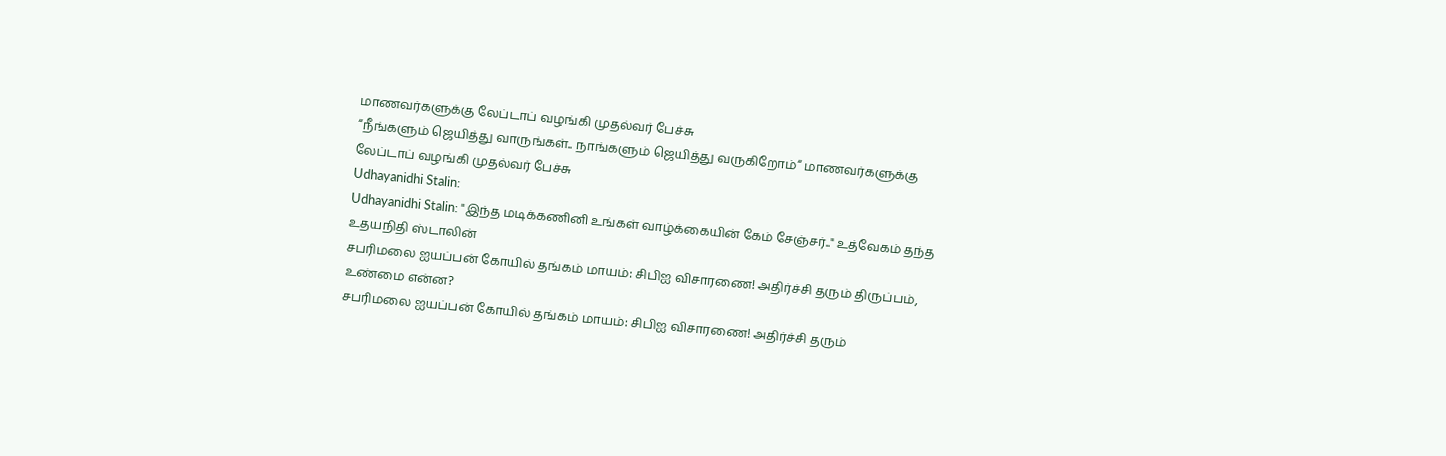மாணவர்களுக்கு லேப்டாப் வழங்கி முதல்வர் பேச்சு
“நீங்களும் ஜெயித்து வாருங்கள்.. நாங்களும் ஜெயித்து வருகிறோம்“ மாணவர்களுக்கு லேப்டாப் வழங்கி முதல்வர் பேச்சு
Udhayanidhi Stalin:
Udhayanidhi Stalin: "இந்த மடிக்கணினி உங்கள் வாழ்க்கையின் கேம் சேஞ்சர்.." உத்வேகம் தந்த உதயநிதி ஸ்டாலின்
சபரிமலை ஐயப்பன் கோயில் தங்கம் மாயம்: சிபிஐ விசாரணை! அதிர்ச்சி தரும் திருப்பம், உண்மை என்ன?
சபரிமலை ஐயப்பன் கோயில் தங்கம் மாயம்: சிபிஐ விசாரணை! அதிர்ச்சி தரும்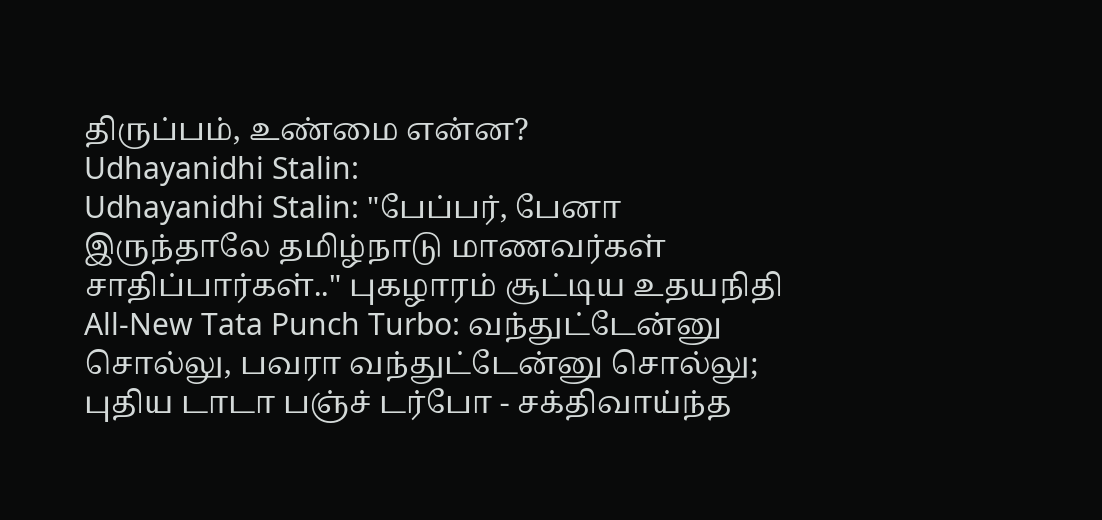திருப்பம், உண்மை என்ன?
Udhayanidhi Stalin:
Udhayanidhi Stalin: "பேப்பர், பேனா இருந்தாலே தமிழ்நாடு மாணவர்கள் சாதிப்பார்கள்.." புகழாரம் சூட்டிய உதயநிதி
All-New Tata Punch Turbo: வந்துட்டேன்னு சொல்லு, பவரா வந்துட்டேன்னு சொல்லு; புதிய டாடா பஞ்ச் டர்போ - சக்திவாய்ந்த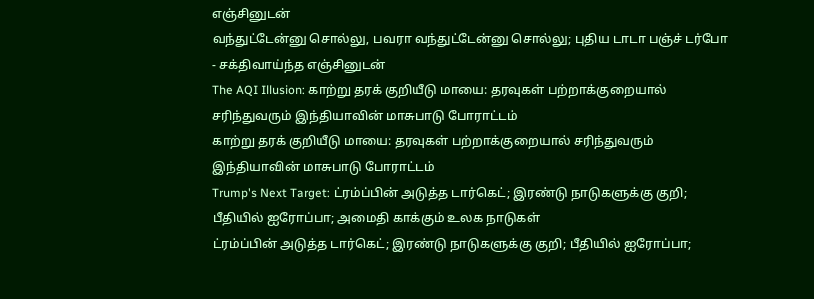எஞ்சினுடன்
வந்துட்டேன்னு சொல்லு, பவரா வந்துட்டேன்னு சொல்லு; புதிய டாடா பஞ்ச் டர்போ - சக்திவாய்ந்த எஞ்சினுடன்
The AQI Illusion: காற்று தரக் குறியீடு மாயை: தரவுகள் பற்றாக்குறையால் சரிந்துவரும் இந்தியாவின் மாசுபாடு போராட்டம்
காற்று தரக் குறியீடு மாயை: தரவுகள் பற்றாக்குறையால் சரிந்துவரும் இந்தியாவின் மாசுபாடு போராட்டம்
Trump's Next Target: ட்ரம்ப்பின் அடுத்த டார்கெட்; இரண்டு நாடுகளுக்கு குறி; பீதியில் ஐரோப்பா; அமைதி காக்கும் உலக நாடுகள்
ட்ரம்ப்பின் அடுத்த டார்கெட்; இரண்டு நாடுகளுக்கு குறி; பீதியில் ஐரோப்பா;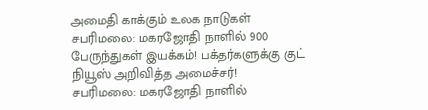அமைதி காக்கும் உலக நாடுகள்
சபரிமலை: மகரஜோதி நாளில் 900 பேருந்துகள் இயக்கம்! பக்தர்களுக்கு குட் நியூஸ் அறிவித்த அமைச்சர்!
சபரிமலை: மகரஜோதி நாளில்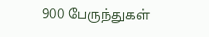900 பேருந்துகள்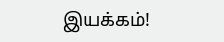இயக்கம்!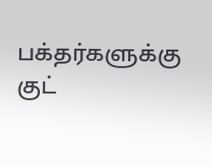பக்தர்களுக்கு குட்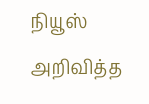நியூஸ் அறிவித்த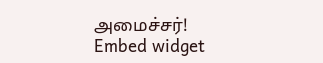அமைச்சர்!
Embed widget